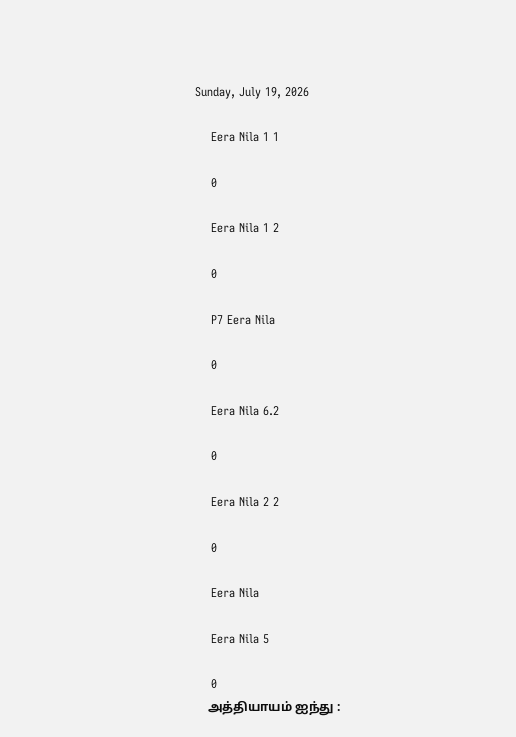Sunday, July 19, 2026

    Eera Nila 1 1

    0

    Eera Nila 1 2

    0

    P7 Eera Nila

    0

    Eera Nila 6.2

    0

    Eera Nila 2 2

    0

    Eera Nila

    Eera Nila 5

    0
    அத்தியாயம் ஐந்து :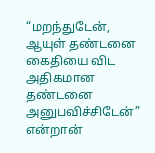“மறந்துடேன், ஆயுள் தண்டனை கைதியை விட அதிகமான தண்டனை அனுபவிச்சிடேன்” என்றான்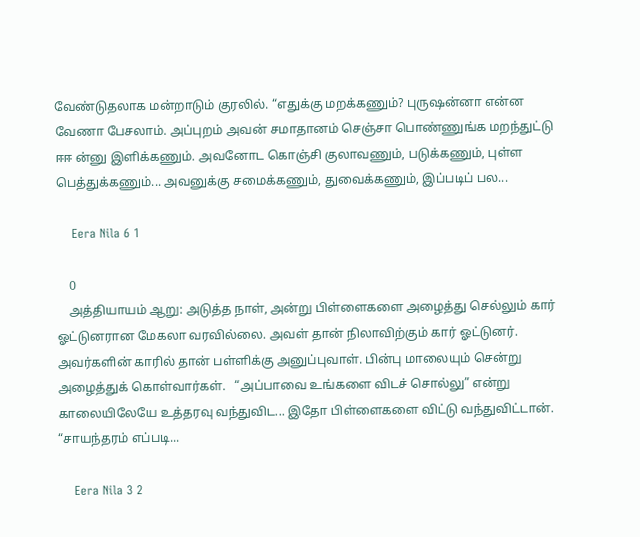வேண்டுதலாக மன்றாடும் குரலில். “எதுக்கு மறக்கணும்? புருஷன்னா என்ன வேணா பேசலாம். அப்புறம் அவன் சமாதானம் செஞ்சா பொண்ணுங்க மறந்துட்டு ஈஈ ன்னு இளிக்கணும். அவனோட கொஞ்சி குலாவணும், படுக்கணும், புள்ள பெத்துக்கணும்... அவனுக்கு சமைக்கணும், துவைக்கணும், இப்படிப் பல...

    Eera Nila 6 1

    0
    அத்தியாயம் ஆறு: அடுத்த நாள், அன்று பிள்ளைகளை அழைத்து செல்லும் கார் ஓட்டுனரான மேகலா வரவில்லை. அவள் தான் நிலாவிற்கும் கார் ஓட்டுனர். அவர்களின் காரில் தான் பள்ளிக்கு அனுப்புவாள். பின்பு மாலையும் சென்று அழைத்துக் கொள்வார்கள்.   “அப்பாவை உங்களை விடச் சொல்லு” என்று காலையிலேயே உத்தரவு வந்துவிட... இதோ பிள்ளைகளை விட்டு வந்துவிட்டான். “சாயந்தரம் எப்படி...

    Eera Nila 3 2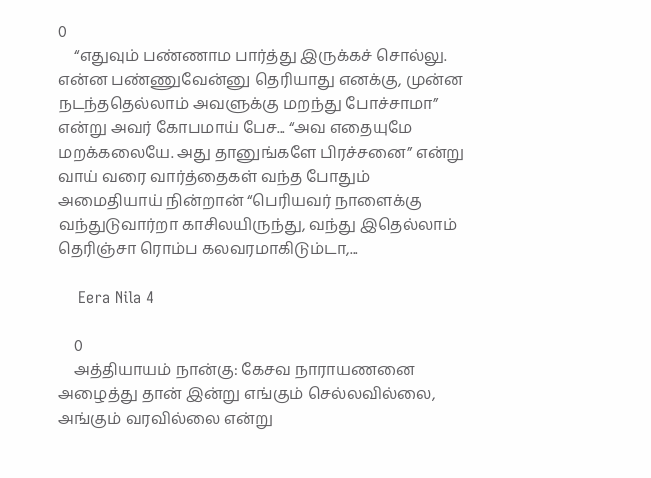0
    “எதுவும் பண்ணாம பார்த்து இருக்கச் சொல்லு. என்ன பண்ணுவேன்னு தெரியாது எனக்கு, முன்ன நடந்ததெல்லாம் அவளுக்கு மறந்து போச்சாமா” என்று அவர் கோபமாய் பேச... “அவ எதையுமே மறக்கலையே. அது தானுங்களே பிரச்சனை” என்று வாய் வரை வார்த்தைகள் வந்த போதும் அமைதியாய் நின்றான் “பெரியவர் நாளைக்கு வந்துடுவார்றா காசிலயிருந்து, வந்து இதெல்லாம் தெரிஞ்சா ரொம்ப கலவரமாகிடும்டா,...

    Eera Nila 4

    0
    அத்தியாயம் நான்கு: கேசவ நாராயணனை அழைத்து தான் இன்று எங்கும் செல்லவில்லை, அங்கும் வரவில்லை என்று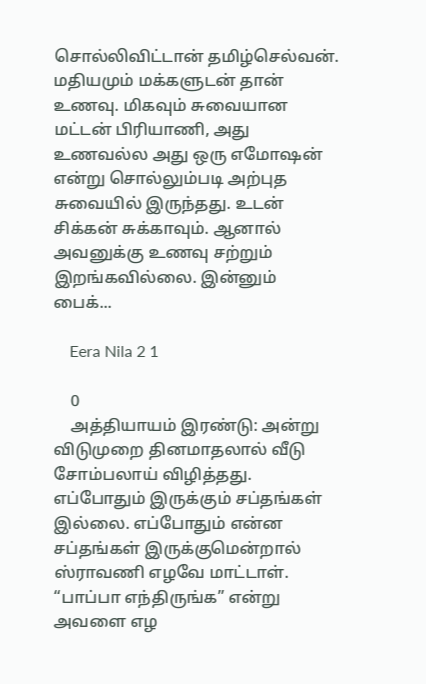சொல்லிவிட்டான் தமிழ்செல்வன். மதியமும் மக்களுடன் தான் உணவு. மிகவும் சுவையான மட்டன் பிரியாணி, அது உணவல்ல அது ஒரு எமோஷன் என்று சொல்லும்படி அற்புத சுவையில் இருந்தது. உடன் சிக்கன் சுக்காவும். ஆனால் அவனுக்கு உணவு சற்றும் இறங்கவில்லை. இன்னும் பைக்...

    Eera Nila 2 1

    0
    அத்தியாயம் இரண்டு: அன்று விடுமுறை தினமாதலால் வீடு சோம்பலாய் விழித்தது. எப்போதும் இருக்கும் சப்தங்கள் இல்லை. எப்போதும் என்ன சப்தங்கள் இருக்குமென்றால் ஸ்ராவணி எழவே மாட்டாள். “பாப்பா எந்திருங்க” என்று அவளை எழ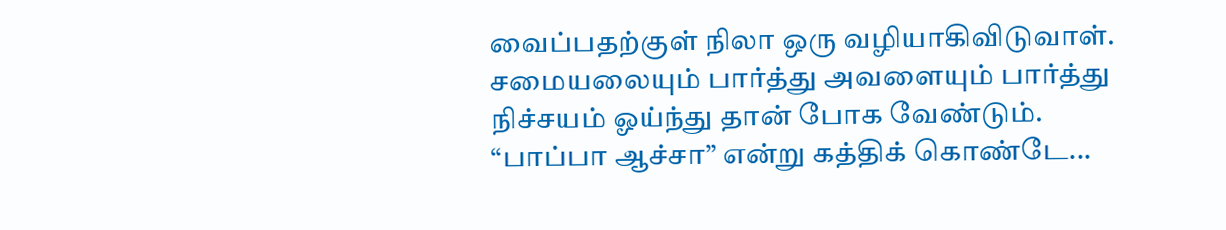வைப்பதற்குள் நிலா ஒரு வழியாகிவிடுவாள். சமையலையும் பார்த்து அவளையும் பார்த்து நிச்சயம் ஓய்ந்து தான் போக வேண்டும். “பாப்பா ஆச்சா” என்று கத்திக் கொண்டே...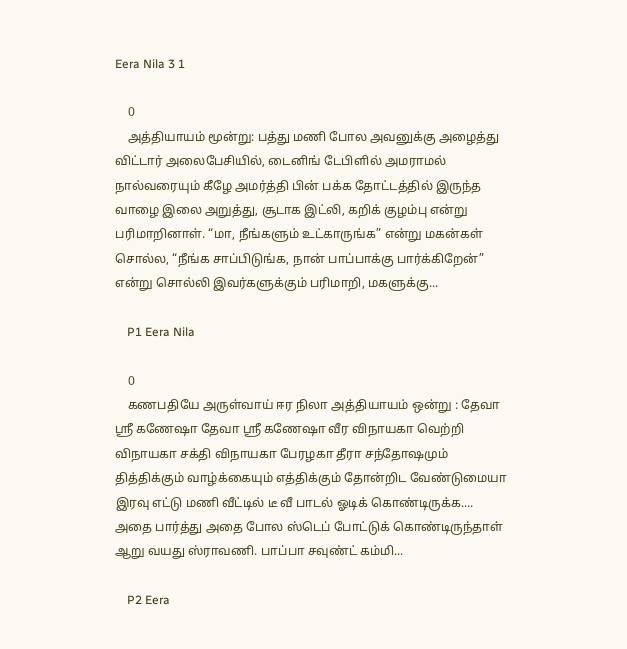Eera Nila 3 1

    0
    அத்தியாயம் மூன்று: பத்து மணி போல அவனுக்கு அழைத்து விட்டார் அலைபேசியில், டைனிங் டேபிளில் அமராமல் நால்வரையும் கீழே அமர்த்தி பின் பக்க தோட்டத்தில் இருந்த வாழை இலை அறுத்து, சூடாக இட்லி, கறிக் குழம்பு என்று பரிமாறினாள். “மா, நீங்களும் உட்காருங்க” என்று மகன்கள் சொல்ல, “நீங்க சாப்பிடுங்க, நான் பாப்பாக்கு பார்க்கிறேன்” என்று சொல்லி இவர்களுக்கும் பரிமாறி, மகளுக்கு...

    P1 Eera Nila

    0
    கணபதியே அருள்வாய் ஈர நிலா அத்தியாயம் ஒன்று : தேவா ஸ்ரீ கணேஷா தேவா ஸ்ரீ கணேஷா வீர விநாயகா வெற்றி விநாயகா சக்தி விநாயகா பேரழகா தீரா சந்தோஷமும் தித்திக்கும் வாழ்க்கையும் எத்திக்கும் தோன்றிட வேண்டுமையா இரவு எட்டு மணி வீட்டில் டீ வீ பாடல் ஓடிக் கொண்டிருக்க.... அதை பார்த்து அதை போல ஸ்டெப் போட்டுக் கொண்டிருந்தாள் ஆறு வயது ஸ்ராவணி. பாப்பா சவுண்ட் கம்மி...

    P2 Eera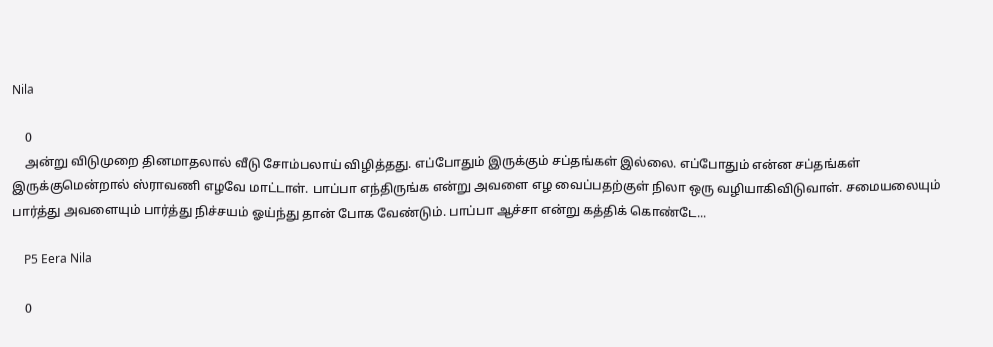Nila

    0
    அன்று விடுமுறை தினமாதலால் வீடு சோம்பலாய் விழித்தது. எப்போதும் இருக்கும் சப்தங்கள் இல்லை. எப்போதும் என்ன சப்தங்கள் இருக்குமென்றால் ஸ்ராவணி எழவே மாட்டாள். பாப்பா எந்திருங்க என்று அவளை எழ வைப்பதற்குள் நிலா ஒரு வழியாகிவிடுவாள். சமையலையும் பார்த்து அவளையும் பார்த்து நிச்சயம் ஓய்ந்து தான் போக வேண்டும். பாப்பா ஆச்சா என்று கத்திக் கொண்டே...

    P5 Eera Nila

    0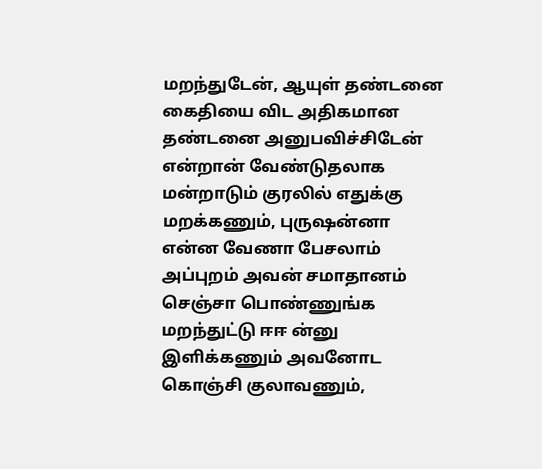மறந்துடேன், ஆயுள் தண்டனை கைதியை விட அதிகமான தண்டனை அனுபவிச்சிடேன் என்றான் வேண்டுதலாக மன்றாடும் குரலில் எதுக்கு மறக்கணும், புருஷன்னா என்ன வேணா பேசலாம் அப்புறம் அவன் சமாதானம் செஞ்சா பொண்ணுங்க மறந்துட்டு ஈஈ ன்னு இளிக்கணும் அவனோட கொஞ்சி குலாவணும்,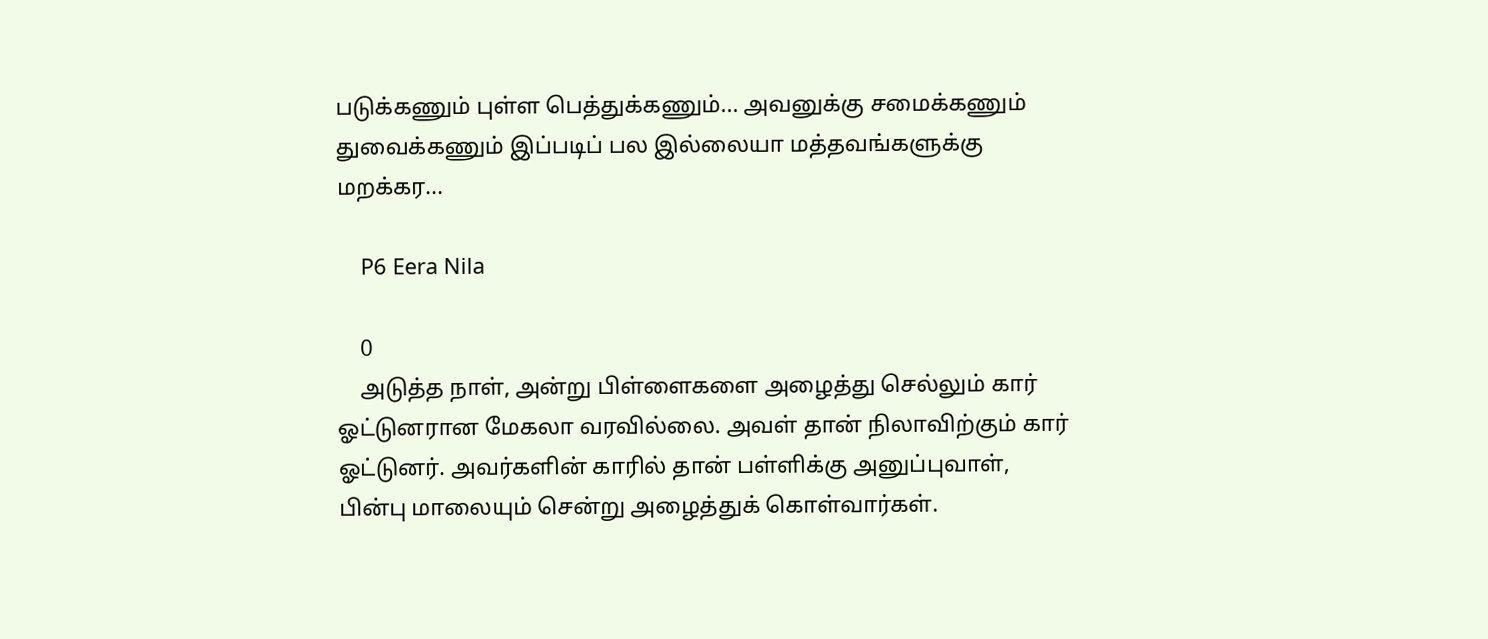படுக்கணும் புள்ள பெத்துக்கணும்... அவனுக்கு சமைக்கணும் துவைக்கணும் இப்படிப் பல இல்லையா மத்தவங்களுக்கு மறக்கர...

    P6 Eera Nila

    0
    அடுத்த நாள், அன்று பிள்ளைகளை அழைத்து செல்லும் கார் ஓட்டுனரான மேகலா வரவில்லை. அவள் தான் நிலாவிற்கும் கார் ஓட்டுனர். அவர்களின் காரில் தான் பள்ளிக்கு அனுப்புவாள், பின்பு மாலையும் சென்று அழைத்துக் கொள்வார்கள்.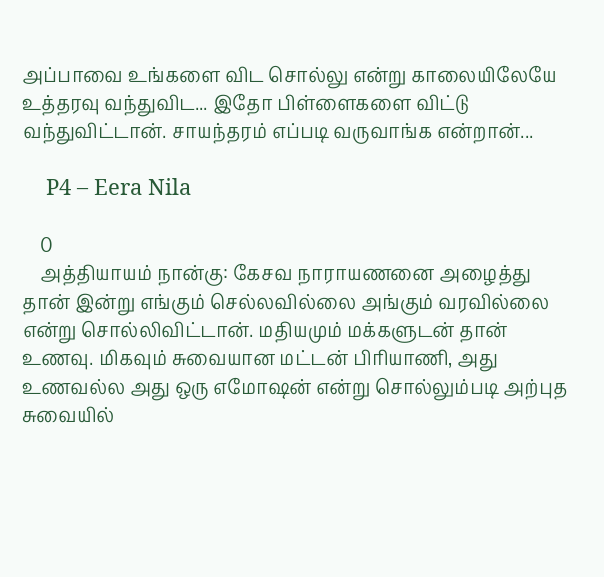அப்பாவை உங்களை விட சொல்லு என்று காலையிலேயே உத்தரவு வந்துவிட... இதோ பிள்ளைகளை விட்டு வந்துவிட்டான். சாயந்தரம் எப்படி வருவாங்க என்றான்...

    P4 – Eera Nila

    0
    அத்தியாயம் நான்கு: கேசவ நாராயணனை அழைத்து தான் இன்று எங்கும் செல்லவில்லை அங்கும் வரவில்லை என்று சொல்லிவிட்டான். மதியமும் மக்களுடன் தான் உணவு. மிகவும் சுவையான மட்டன் பிரியாணி, அது உணவல்ல அது ஒரு எமோஷன் என்று சொல்லும்படி அற்புத சுவையில்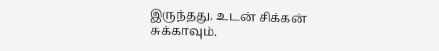இருந்தது. உடன் சிக்கன் சுக்காவும்.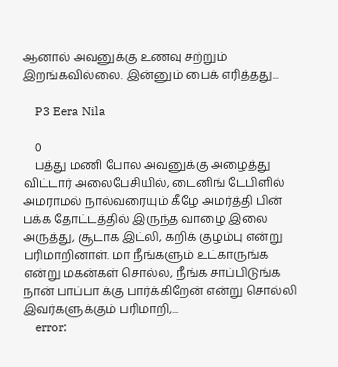ஆனால் அவனுக்கு உணவு சற்றும் இறங்கவில்லை. இன்னும் பைக் எரித்தது...

    P3 Eera Nila

    0
    பத்து மணி போல அவனுக்கு அழைத்து விட்டார் அலைபேசியில், டைனிங் டேபிளில் அமராமல் நால்வரையும் கீழே அமர்த்தி பின் பக்க தோட்டத்தில் இருந்த வாழை இலை அருத்து, சூடாக இட்லி, கறிக் குழம்பு என்று பரிமாறினாள். மா நீங்களும் உட்காருங்க என்று மகன்கள் சொல்ல, நீங்க சாப்பிடுங்க நான் பாப்பா க்கு பார்க்கிறேன் என்று சொல்லி இவர்களுக்கும் பரிமாறி,...
    error: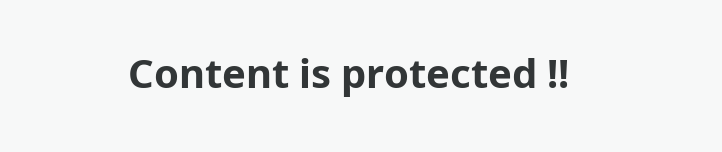Content is protected !!